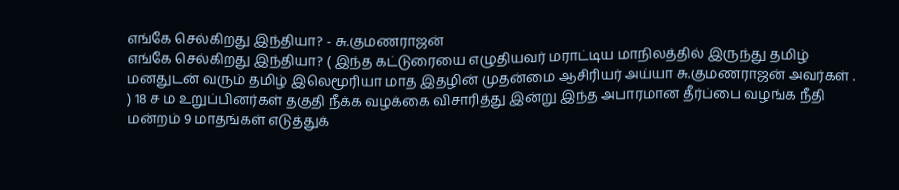எங்கே செல்கிறது இந்தியா? - சு.குமணராஜன்
எங்கே செல்கிறது இந்தியா? ( இந்த கட்டுரையை எழுதியவர் மராட்டிய மாநிலத்தில் இருந்து தமிழ் மனதுடன் வரும் தமிழ் இலெமூரியா மாத இதழின் முதன்மை ஆசிரியர் அய்யா சு.குமணராஜன் அவர்கள் . ) 18 ச ம உறுப்பினர்கள் தகுதி நீக்க வழக்கை விசாரித்து இன்று இந்த அபாரமான தீர்ப்பை வழங்க நீதி மன்றம் 9 மாதங்கள் எடுத்துக்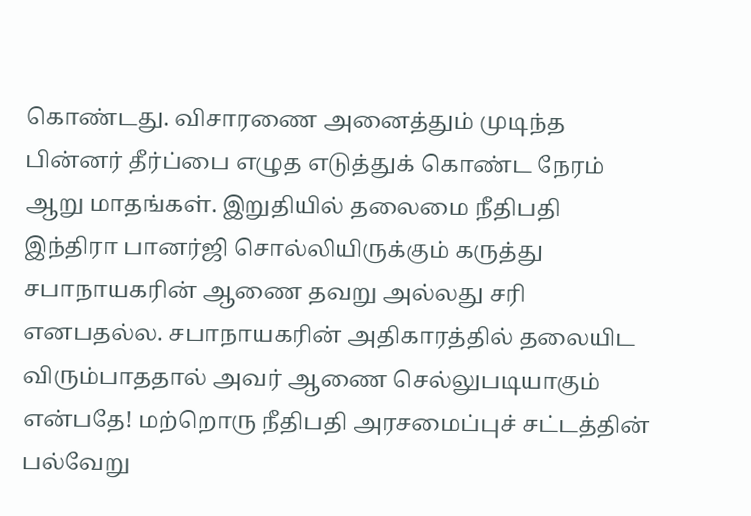கொண்டது. விசாரணை அனைத்தும் முடிந்த பின்னர் தீர்ப்பை எழுத எடுத்துக் கொண்ட நேரம் ஆறு மாதங்கள். இறுதியில் தலைமை நீதிபதி இந்திரா பானர்ஜி சொல்லியிருக்கும் கருத்து சபாநாயகரின் ஆணை தவறு அல்லது சரி எனபதல்ல. சபாநாயகரின் அதிகாரத்தில் தலையிட விரும்பாததால் அவர் ஆணை செல்லுபடியாகும் என்பதே! மற்றொரு நீதிபதி அரசமைப்புச் சட்டத்தின் பல்வேறு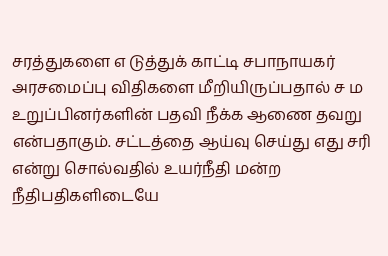சரத்துகளை எ டுத்துக் காட்டி சபாநாயகர் அரசமைப்பு விதிகளை மீறியிருப்பதால் ச ம உறுப்பினர்களின் பதவி நீக்க ஆணை தவறு என்பதாகும். சட்டத்தை ஆய்வு செய்து எது சரி என்று சொல்வதில் உயர்நீதி மன்ற நீதிபதிகளிடையே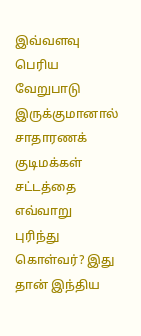இவ்வளவு பெரிய வேறுபாடு இருக்குமானால் சாதாரணக் குடிமக்கள் சட்டத்தை எவ்வாறு புரிந்து கொள்வர்? இது தான் இந்திய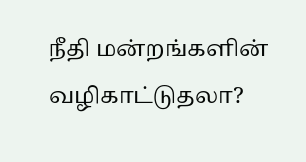நீதி மன்றங்களின் வழிகாட்டுதலா?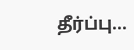தீர்ப்பு...